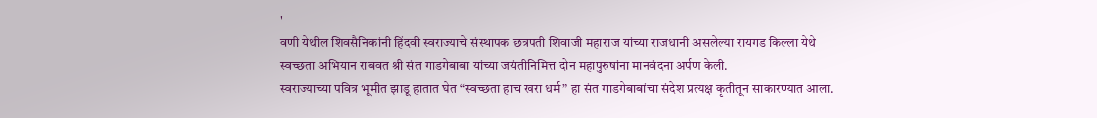'
वणी येथील शिवसैनिकांनी हिंदवी स्वराज्याचे संस्थापक छत्रपती शिवाजी महाराज यांच्या राजधानी असलेल्या रायगड किल्ला येथे स्वच्छता अभियान राबवत श्री संत गाडगेबाबा यांच्या जयंतीनिमित्त दोन महापुरुषांना मानवंदना अर्पण केली.
स्वराज्याच्या पवित्र भूमीत झाडू हातात घेत “स्वच्छता हाच खरा धर्म” हा संत गाडगेबाबांचा संदेश प्रत्यक्ष कृतीतून साकारण्यात आला.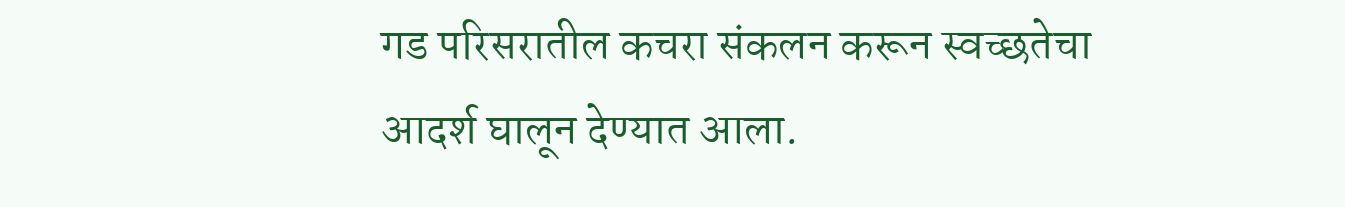गड परिसरातील कचरा संकलन करून स्वच्छतेचा आदर्श घालून देण्यात आला.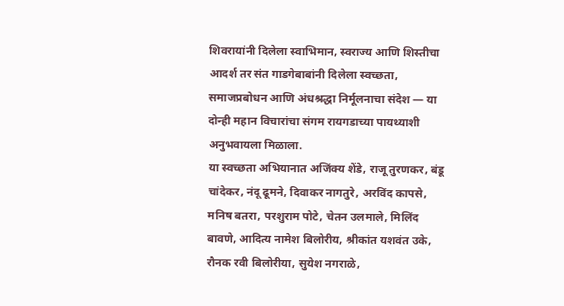शिवरायांनी दिलेला स्वाभिमान, स्वराज्य आणि शिस्तीचा आदर्श तर संत गाडगेबाबांनी दिलेला स्वच्छता, समाजप्रबोधन आणि अंधश्रद्धा निर्मूलनाचा संदेश — या दोन्ही महान विचारांचा संगम रायगडाच्या पायथ्याशी अनुभवायला मिळाला.
या स्वच्छता अभियानात अजिंक्य शेंडे, राजू तुरणकर, बंडू चांदेकर, नंदू ढूमने, दिवाकर नागतुरे, अरविंद कापसे, मनिष बतरा, परशुराम पोटे, चेतन उलमाले, मिलिंद बावणे, आदित्य नामेश बिलोरीय, श्रीकांत यशवंत उके, रौनक रवी बिलोरीया, सुयेश नगराळे,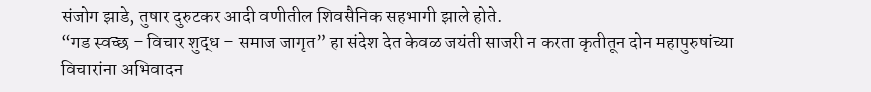संजोग झाडे, तुषार दुरुटकर आदी वणीतील शिवसैनिक सहभागी झाले होते.
“गड स्वच्छ – विचार शुद्ध – समाज जागृत” हा संदेश देत केवळ जयंती साजरी न करता कृतीतून दोन महापुरुषांच्या विचारांना अभिवादन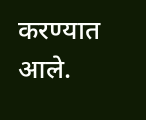करण्यात आले.